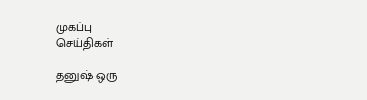முகப்பு
செய்திகள்

தனுஷ் ஒரு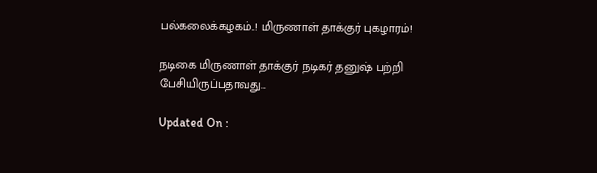பல்கலைக்கழகம்..! மிருணாள் தாக்குர் புகழாரம்!

நடிகை மிருணாள் தாக்குர் நடிகர் தனுஷ் பற்றி பேசியிருப்பதாவது...

Updated On :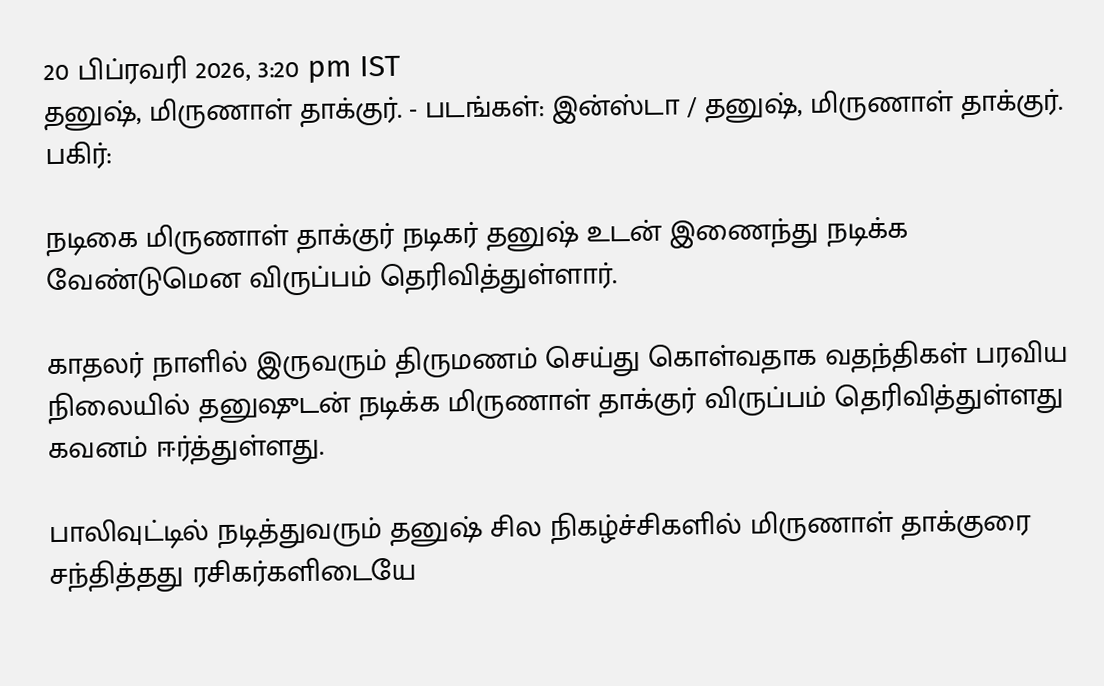20 பிப்ரவரி 2026, 3:20 pm IST
தனுஷ், மிருணாள் தாக்குர். - படங்கள்: இன்ஸ்டா / தனுஷ், மிருணாள் தாக்குர்.
பகிர்:

நடிகை மிருணாள் தாக்குர் நடிகர் தனுஷ் உடன் இணைந்து நடிக்க வேண்டுமென விருப்பம் தெரிவித்துள்ளார்.

காதலர் நாளில் இருவரும் திருமணம் செய்து கொள்வதாக வதந்திகள் பரவிய நிலையில் தனுஷுடன் நடிக்க மிருணாள் தாக்குர் விருப்பம் தெரிவித்துள்ளது கவனம் ஈர்த்துள்ளது.

பாலிவுட்டில் நடித்துவரும் தனுஷ் சில நிகழ்ச்சிகளில் மிருணாள் தாக்குரை சந்தித்தது ரசிகர்களிடையே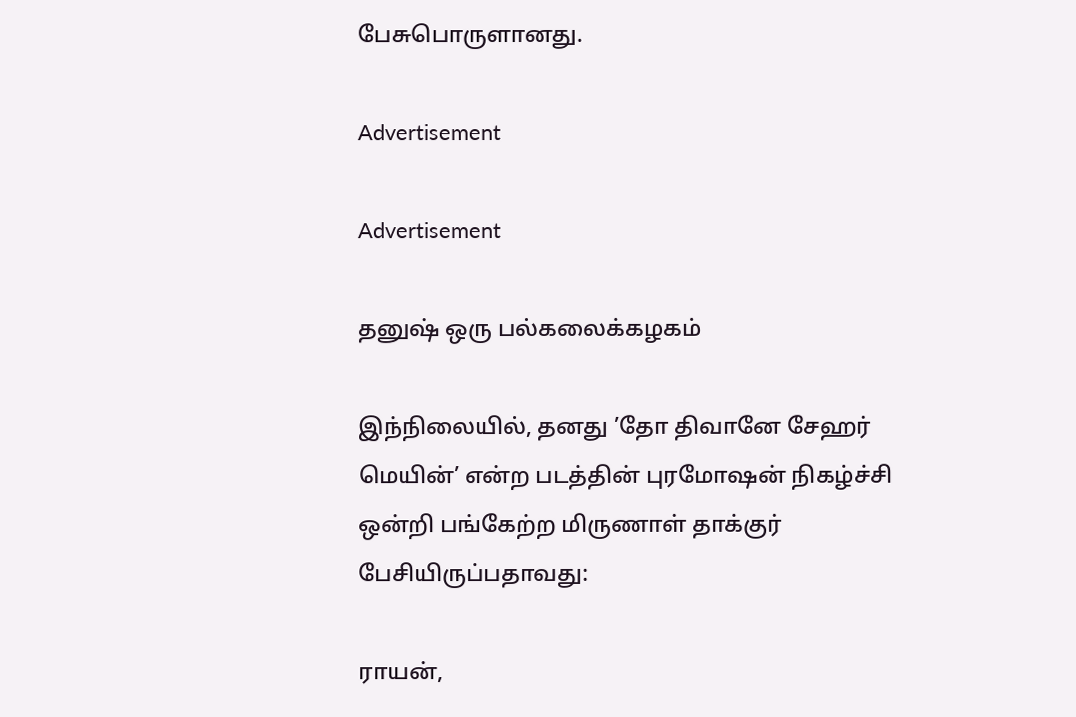பேசுபொருளானது.

Advertisement

Advertisement

தனுஷ் ஒரு பல்கலைக்கழகம்

இந்நிலையில், தனது ’தோ திவானே சேஹர் மெயின்’ என்ற படத்தின் புரமோஷன் நிகழ்ச்சி ஒன்றி பங்கேற்ற மிருணாள் தாக்குர் பேசியிருப்பதாவது:

ராயன்,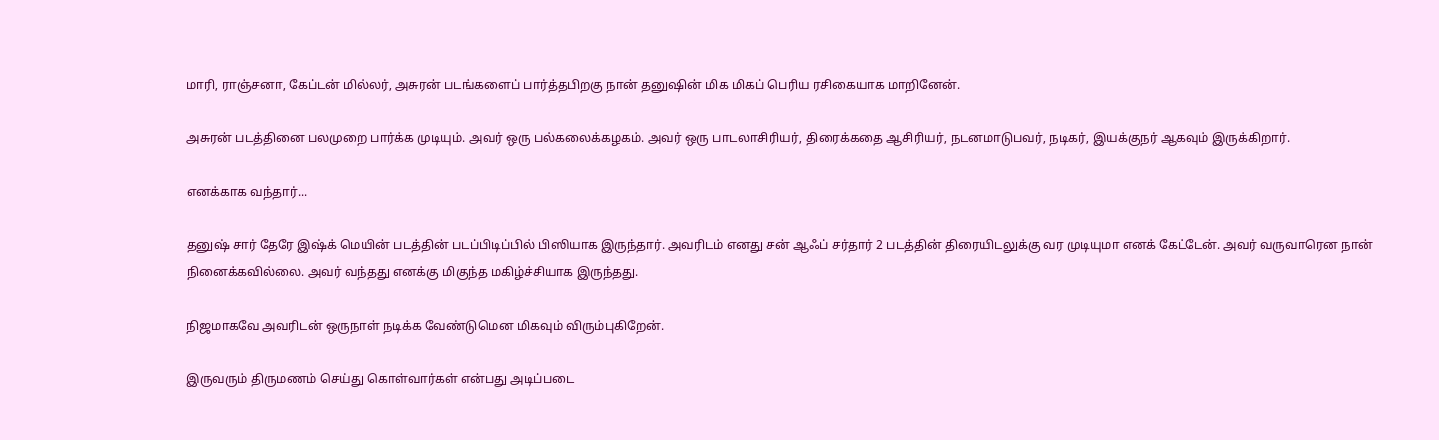மாரி, ராஞ்சனா, கேப்டன் மில்லர், அசுரன் படங்களைப் பார்த்தபிறகு நான் தனுஷின் மிக மிகப் பெரிய ரசிகையாக மாறினேன்.

அசுரன் படத்தினை பலமுறை பார்க்க முடியும். அவர் ஒரு பல்கலைக்கழகம். அவர் ஒரு பாடலாசிரியர், திரைக்கதை ஆசிரியர், நடனமாடுபவர், நடிகர், இயக்குநர் ஆகவும் இருக்கிறார்.

எனக்காக வந்தார்...

தனுஷ் சார் தேரே இஷ்க் மெயின் படத்தின் படப்பிடிப்பில் பிஸியாக இருந்தார். அவரிடம் எனது சன் ஆஃப் சர்தார் 2 படத்தின் திரையிடலுக்கு வர முடியுமா எனக் கேட்டேன். அவர் வருவாரென நான் நினைக்கவில்லை. அவர் வந்தது எனக்கு மிகுந்த மகிழ்ச்சியாக இருந்தது.

நிஜமாகவே அவரிடன் ஒருநாள் நடிக்க வேண்டுமென மிகவும் விரும்புகிறேன்.

இருவரும் திருமணம் செய்து கொள்வார்கள் என்பது அடிப்படை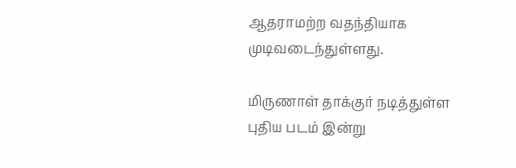ஆதராமற்ற வதந்தியாக முடிவடைந்துள்ளது.

மிருணாள் தாக்குர் நடித்துள்ள புதிய படம் இன்று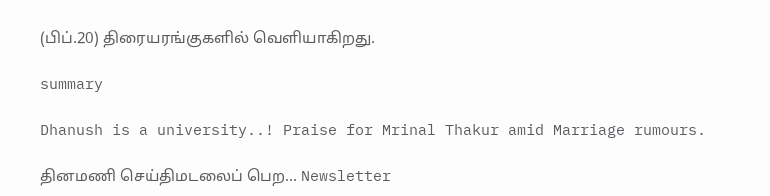(பிப்.20) திரையரங்குகளில் வெளியாகிறது.

summary

Dhanush is a university..! Praise for Mrinal Thakur amid Marriage rumours.

தினமணி செய்திமடலைப் பெற... Newsletter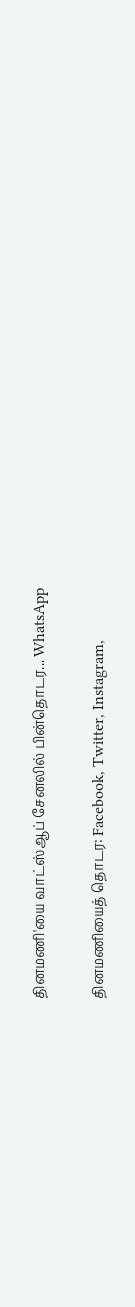தினமணி'யை வாட்ஸ்ஆப் சேனலில் பின்தொடர... WhatsApp

தினமணியைத் தொடர: Facebook, Twitter, Instagram,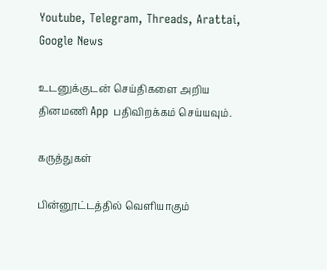Youtube, Telegram, Threads, Arattai, Google News

உடனுக்குடன் செய்திகளை அறிய தினமணி App பதிவிறக்கம் செய்யவும்.

கருத்துகள்

பின்னூட்டத்தில் வெளியாகும்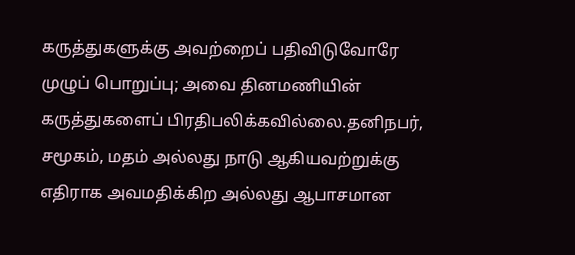கருத்துகளுக்கு அவற்றைப் பதிவிடுவோரே முழுப் பொறுப்பு; அவை தினமணியின் கருத்துகளைப் பிரதிபலிக்கவில்லை.தனிநபர், சமூகம், மதம் அல்லது நாடு ஆகியவற்றுக்கு எதிராக அவமதிக்கிற அல்லது ஆபாசமான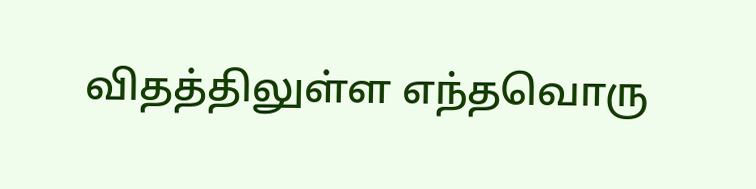விதத்திலுள்ள எந்தவொரு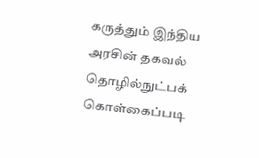கருத்தும் இந்திய அரசின் தகவல் தொழில்நுட்பக் கொள்கைப்படி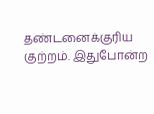தண்டனைக்குரிய குற்றம். இதுபோன்ற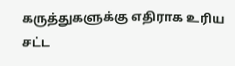கருத்துகளுக்கு எதிராக உரிய சட்ட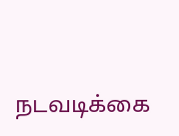நடவடிக்கை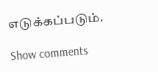எடுக்கப்படும்.

Show comments